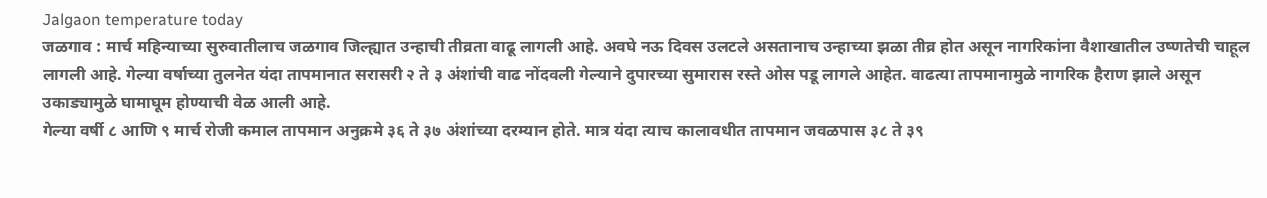Jalgaon temperature today
जळगाव : मार्च महिन्याच्या सुरुवातीलाच जळगाव जिल्ह्यात उन्हाची तीव्रता वाढू लागली आहे. अवघे नऊ दिवस उलटले असतानाच उन्हाच्या झळा तीव्र होत असून नागरिकांना वैशाखातील उष्णतेची चाहूल लागली आहे. गेल्या वर्षाच्या तुलनेत यंदा तापमानात सरासरी २ ते ३ अंशांची वाढ नोंदवली गेल्याने दुपारच्या सुमारास रस्ते ओस पडू लागले आहेत. वाढत्या तापमानामुळे नागरिक हैराण झाले असून उकाड्यामुळे घामाघूम होण्याची वेळ आली आहे.
गेल्या वर्षी ८ आणि ९ मार्च रोजी कमाल तापमान अनुक्रमे ३६ ते ३७ अंशांच्या दरम्यान होते. मात्र यंदा त्याच कालावधीत तापमान जवळपास ३८ ते ३९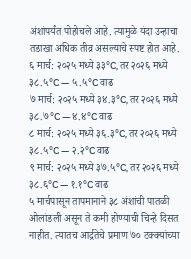अंशांपर्यंत पोहोचले आहे. त्यामुळे यंदा उन्हाचा तडाखा अधिक तीव्र असल्याचे स्पष्ट होत आहे.
६ मार्च: २०२५ मध्ये ३३°C, तर २०२६ मध्ये ३८.५°C — ५.५°C वाढ
७ मार्च: २०२५ मध्ये ३४.३°C, तर २०२६ मध्ये ३८.७°C — ४.४°C वाढ
८ मार्च: २०२५ मध्ये ३६.३°C, तर २०२६ मध्ये ३८.५°C — २.२°C वाढ
९ मार्च: २०२५ मध्ये ३७.५°C, तर २०२६ मध्ये ३८.६°C — १.१°C वाढ
५ मार्चपासून तापमानाने ३८ अंशांची पातळी ओलांडली असून ते कमी होण्याची चिन्हे दिसत नाहीत. त्यातच आर्द्रतेचे प्रमाण ७० टक्क्यांच्या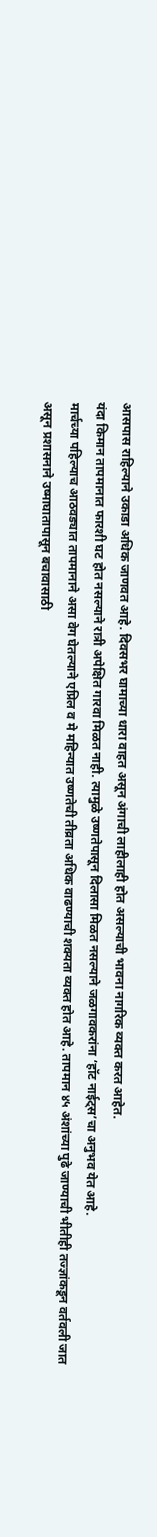आसपास राहिल्याने उकाडा अधिक जाणवत आहे. दिवसभर घामाच्या धारा वाहत असून अंगाची लाहीलाही होत असल्याची भावना नागरिक व्यक्त करत आहेत.
यंदा किमान तापमानात फारशी घट होत नसल्याने रात्री अपेक्षित गारवा मिळत नाही. त्यामुळे उष्णतेपासून दिलासा मिळत नसल्याने जळगावकरांना ‘हॉट नाईट्स’चा अनुभव येत आहे.
मार्चच्या पहिल्याच आठवड्यात तापमानाने असा वेग घेतल्याने एप्रिल व मे महिन्यात उष्णतेची तीव्रता अधिक वाढण्याची शक्यता व्यक्त होत आहे. तापमान ४५ अंशांच्या पुढे जाण्याची भीतीही तज्ज्ञांकडून वर्तवली जात असून प्रशासनाने उष्माघातापासून बचावासाठी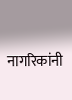नागरिकांनी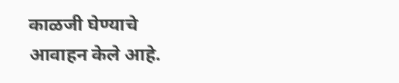काळजी घेण्याचे आवाहन केले आहे.